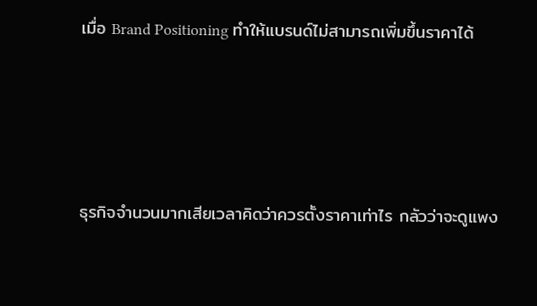เมื่อ Brand Positioning ทำให้แบรนด์ไม่สามารถเพิ่มขึ้นราคาได้




ธุรกิจจำนวนมากเสียเวลาคิดว่าควรตั้งราคาเท่าไร กลัวว่าจะดูแพง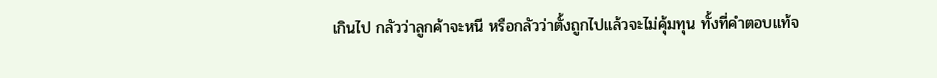เกินไป กลัวว่าลูกค้าจะหนี หรือกลัวว่าตั้งถูกไปแล้วจะไม่คุ้มทุน ทั้งที่คำตอบแท้จ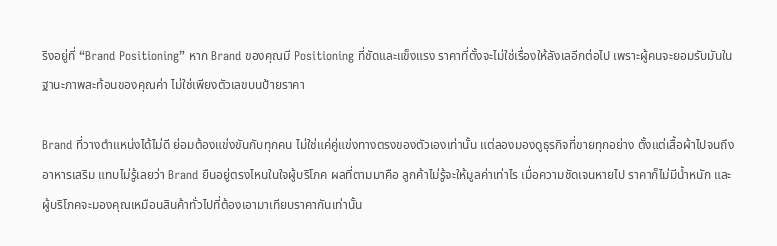ริงอยู่ที่ “Brand Positioning” หาก Brand ของคุณมี Positioning ที่ชัดและแข็งแรง ราคาที่ตั้งจะไม่ใช่เรื่องให้ลังเลอีกต่อไป เพราะผู้คนจะยอมรับมันในฐานะภาพสะท้อนของคุณค่า ไม่ใช่เพียงตัวเลขบนป้ายราคา

Brand ที่วางตำแหน่งได้ไม่ดี ย่อมต้องแข่งขันกับทุกคน ไม่ใช่แค่คู่แข่งทางตรงของตัวเองเท่านั้น แต่ลองมองดูธุรกิจที่ขายทุกอย่าง ตั้งแต่เสื้อผ้าไปจนถึงอาหารเสริม แทบไม่รู้เลยว่า Brand ยืนอยู่ตรงไหนในใจผู้บริโภค ผลที่ตามมาคือ ลูกค้าไม่รู้จะให้มูลค่าเท่าไร เมื่อความชัดเจนหายไป ราคาก็ไม่มีน้ำหนัก และผู้บริโภคจะมองคุณเหมือนสินค้าทั่วไปที่ต้องเอามาเทียบราคากันเท่านั้น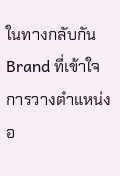ในทางกลับกัน Brand ที่เข้าใจการวางตำแหน่งอ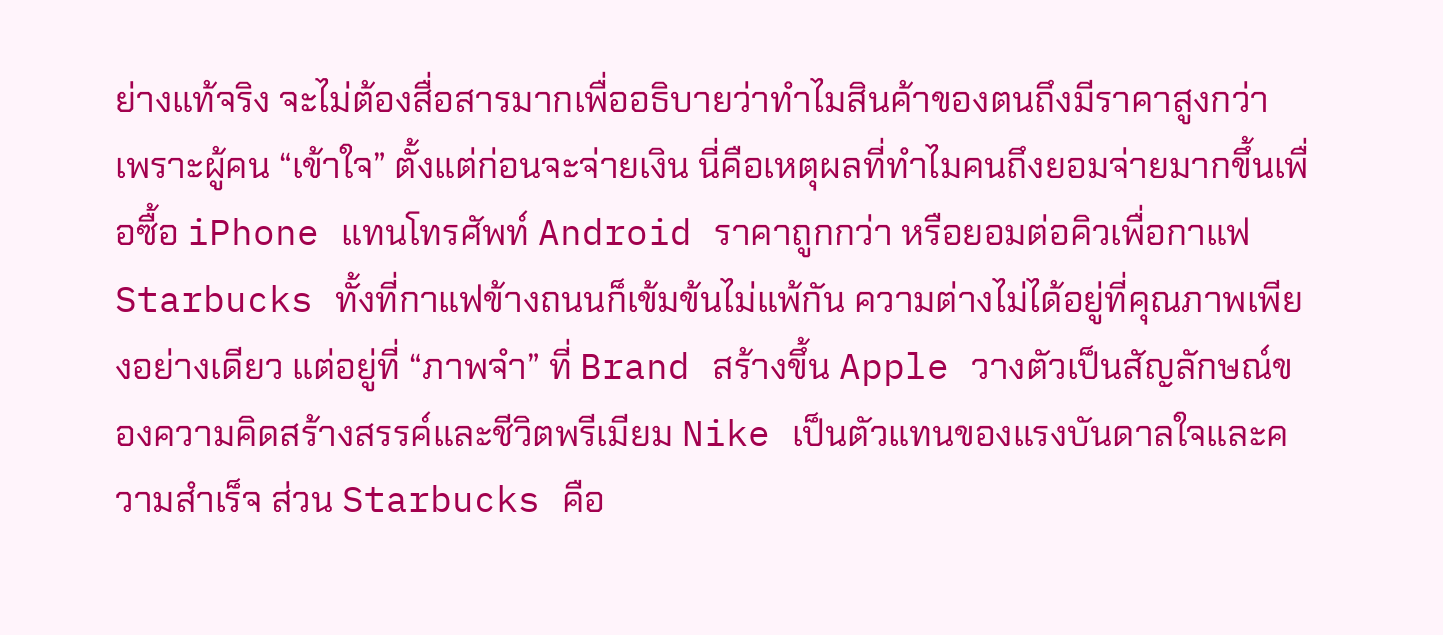ย่างแท้จริง จะไม่ต้องสื่อสารมากเพื่ออธิบายว่าทำไมสินค้าของตนถึงมีราคาสูงกว่า เพราะผู้คน “เข้าใจ” ตั้งแต่ก่อนจะจ่ายเงิน นี่คือเหตุผลที่ทำไมคนถึงยอมจ่ายมากขึ้นเพื่อซื้อ iPhone แทนโทรศัพท์ Android ราคาถูกกว่า หรือยอมต่อคิวเพื่อกาแฟ Starbucks ทั้งที่กาแฟข้างถนนก็เข้มข้นไม่แพ้กัน ความต่างไม่ได้อยู่ที่คุณภาพเพียงอย่างเดียว แต่อยู่ที่ “ภาพจำ” ที่ Brand สร้างขึ้น Apple วางตัวเป็นสัญลักษณ์ของความคิดสร้างสรรค์และชีวิตพรีเมียม Nike เป็นตัวแทนของแรงบันดาลใจและความสำเร็จ ส่วน Starbucks คือ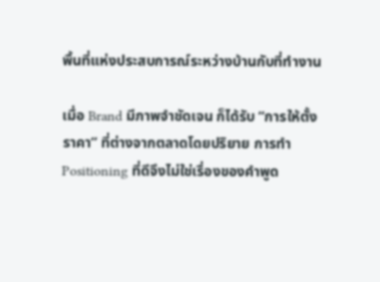พื้นที่แห่งประสบการณ์ระหว่างบ้านกับที่ทำงาน

เมื่อ Brand มีภาพจำชัดเจน ก็ได้รับ “การให้ตั้งราคา” ที่ต่างจากตลาดโดยปริยาย การทำ Positioning ที่ดีจึงไม่ใช่เรื่องของคำพูด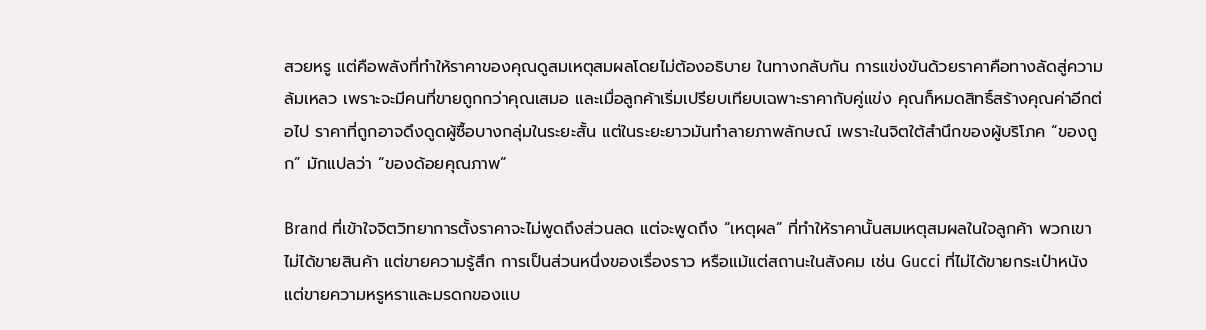สวยหรู แต่คือพลังที่ทำให้ราคาของคุณดูสมเหตุสมผลโดยไม่ต้องอธิบาย ในทางกลับกัน การแข่งขันด้วยราคาคือทางลัดสู่ความล้มเหลว เพราะจะมีคนที่ขายถูกกว่าคุณเสมอ และเมื่อลูกค้าเริ่มเปรียบเทียบเฉพาะราคากับคู่แข่ง คุณก็หมดสิทธิ์สร้างคุณค่าอีกต่อไป ราคาที่ถูกอาจดึงดูดผู้ซื้อบางกลุ่มในระยะสั้น แต่ในระยะยาวมันทำลายภาพลักษณ์ เพราะในจิตใต้สำนึกของผู้บริโภค “ของถูก” มักแปลว่า “ของด้อยคุณภาพ”

Brand ที่เข้าใจจิตวิทยาการตั้งราคาจะไม่พูดถึงส่วนลด แต่จะพูดถึง “เหตุผล” ที่ทำให้ราคานั้นสมเหตุสมผลในใจลูกค้า พวกเขาไม่ได้ขายสินค้า แต่ขายความรู้สึก การเป็นส่วนหนึ่งของเรื่องราว หรือแม้แต่สถานะในสังคม เช่น Gucci ที่ไม่ได้ขายกระเป๋าหนัง แต่ขายความหรูหราและมรดกของแบ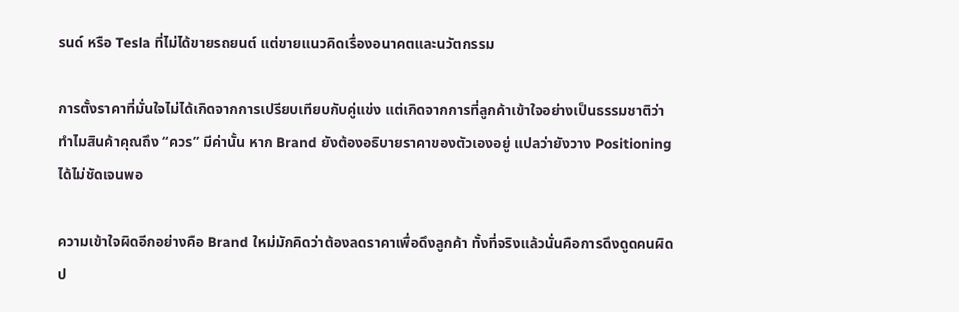รนด์ หรือ Tesla ที่ไม่ได้ขายรถยนต์ แต่ขายแนวคิดเรื่องอนาคตและนวัตกรรม

การตั้งราคาที่มั่นใจไม่ได้เกิดจากการเปรียบเทียบกับคู่แข่ง แต่เกิดจากการที่ลูกค้าเข้าใจอย่างเป็นธรรมชาติว่าทำไมสินค้าคุณถึง “ควร” มีค่านั้น หาก Brand ยังต้องอธิบายราคาของตัวเองอยู่ แปลว่ายังวาง Positioning ได้ไม่ชัดเจนพอ

ความเข้าใจผิดอีกอย่างคือ Brand ใหม่มักคิดว่าต้องลดราคาเพื่อดึงลูกค้า ทั้งที่จริงแล้วนั่นคือการดึงดูดคนผิดป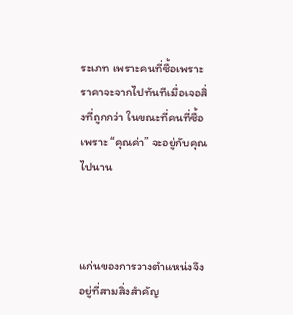ระเภท เพราะคนที่ซื้อเพราะราคาจะจากไปทันทีเมื่อเจอสิ่งที่ถูกกว่า ในขณะที่คนที่ซื้อเพราะ “คุณค่า” จะอยู่กับคุณไปนาน



แก่นของการวางตำแหน่งจึงอยู่ที่สามสิ่งสำคัญ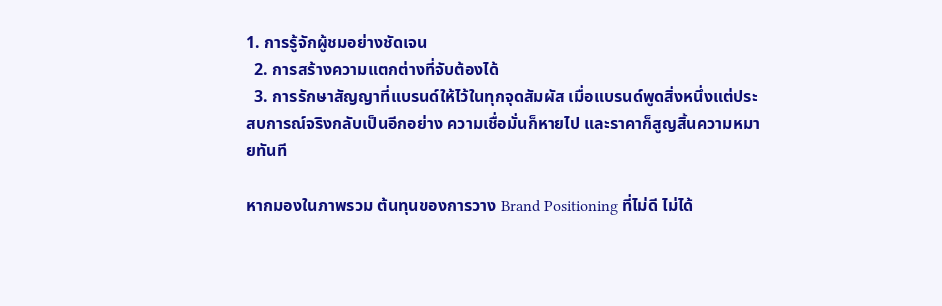1. การรู้จักผู้ชมอย่างชัดเจน
  2. การสร้างความแตกต่างที่จับต้องได้
  3. การรักษาสัญญาที่แบรนด์ให้ไว้ในทุกจุดสัมผัส เมื่อแบรนด์พูดสิ่งหนึ่งแต่ประสบการณ์จริงกลับเป็นอีกอย่าง ความเชื่อมั่นก็หายไป และราคาก็สูญสิ้นความหมายทันที

หากมองในภาพรวม ต้นทุนของการวาง Brand Positioning ที่ไม่ดี ไม่ได้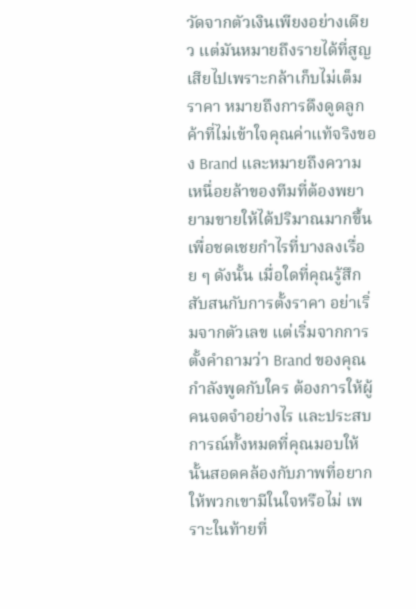วัดจากตัวเงินเพียงอย่างเดียว แต่มันหมายถึงรายได้ที่สูญเสียไปเพราะกล้าเก็บไม่เต็มราคา หมายถึงการดึงดูดลูกค้าที่ไม่เข้าใจคุณค่าแท้จริงของ Brand และหมายถึงความเหนื่อยล้าของทีมที่ต้องพยายามขายให้ได้ปริมาณมากขึ้นเพื่อชดเชยกำไรที่บางลงเรื่อย ๆ ดังนั้น เมื่อใดที่คุณรู้สึกสับสนกับการตั้งราคา อย่าเริ่มจากตัวเลข แต่เริ่มจากการตั้งคำถามว่า Brand ของคุณกำลังพูดกับใคร ต้องการให้ผู้คนจดจำอย่างไร และประสบการณ์ทั้งหมดที่คุณมอบให้นั้นสอดคล้องกับภาพที่อยากให้พวกเขามีในใจหรือไม่ เพราะในท้ายที่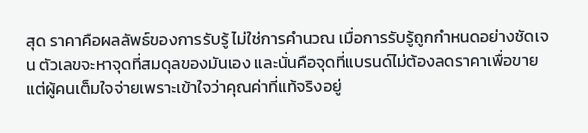สุด ราคาคือผลลัพธ์ของการรับรู้ ไม่ใช่การคำนวณ เมื่อการรับรู้ถูกกำหนดอย่างชัดเจน ตัวเลขจะหาจุดที่สมดุลของมันเอง และนั่นคือจุดที่แบรนด์ไม่ต้องลดราคาเพื่อขาย แต่ผู้คนเต็มใจจ่ายเพราะเข้าใจว่าคุณค่าที่แท้จริงอยู่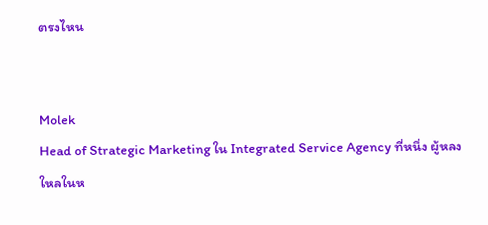ตรงไหน


Molek
Head of Strategic Marketing ใน Integrated Service Agency ที่หนึ่ง ผู้หลงใหลในห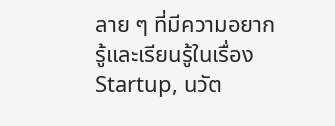ลาย ๆ ที่มีความอยากรู้และเรียนรู้ในเรื่อง Startup, นวัต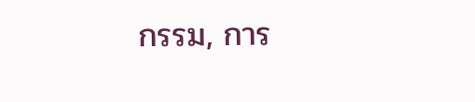กรรม, การ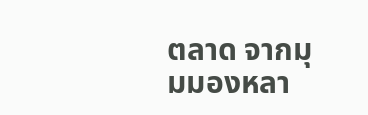ตลาด จากมุมมองหลา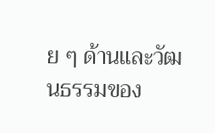ย ๆ ด้านและวัฒนธรรมของ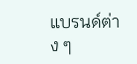แบรนด์ต่าง ๆ